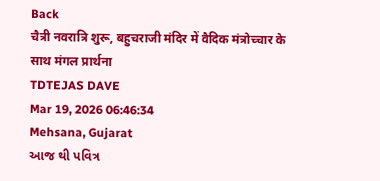Back
चैत्री नवरात्रि शुरू, बहुचराजी मंदिर में वैदिक मंत्रोच्चार के साथ मंगल प्रार्थना
TDTEJAS DAVE
Mar 19, 2026 06:46:34
Mehsana, Gujarat
આજ થી પવિત્ર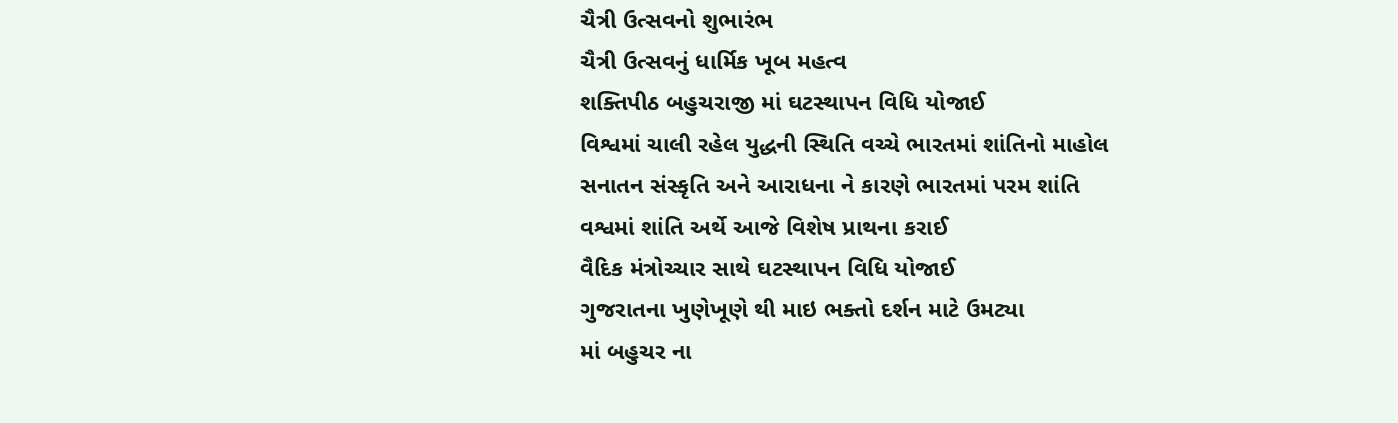ચૈત્રી ઉત્સવનો શુભારંભ
ચૈત્રી ઉત્સવનું ધાર્મિક ખૂબ મહત્વ
શક્તિપીઠ બહુચરાજી માં ઘટસ્થાપન વિધિ યોજાઈ
વિશ્વમાં ચાલી રહેલ યુદ્ધની સ્થિતિ વચ્ચે ભારતમાં શાંતિનો માહોલ
સનાતન સંસ્કૃતિ અને આરાધના ને કારણે ભારતમાં પરમ શાંતિ
વશ્વમાં શાંતિ અર્થે આજે વિશેષ પ્રાથના કરાઈ
વૈદિક મંત્રોચ્ચાર સાથે ઘટસ્થાપન વિધિ યોજાઈ
ગુજરાતના ખુણેખૂણે થી માઇ ભક્તો દર્શન માટે ઉમટ્યા
માં બહુચર ના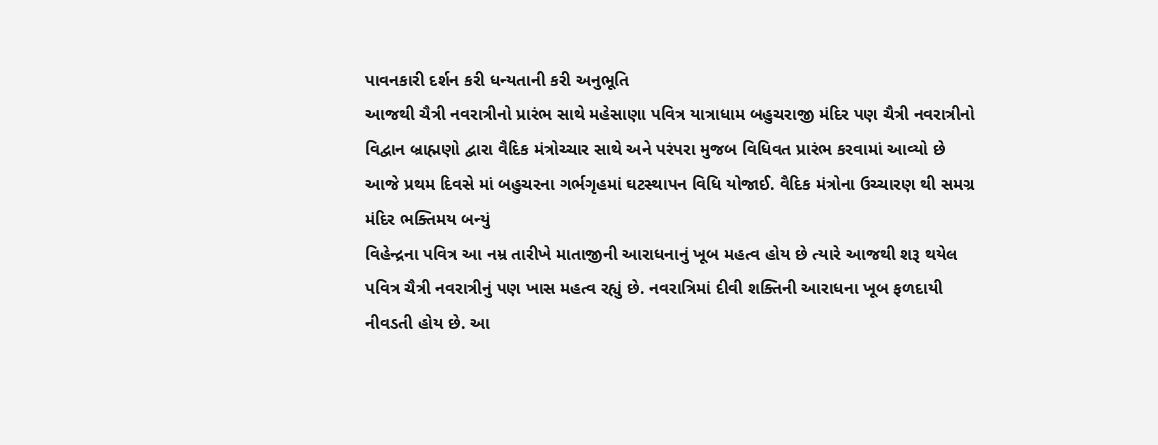પાવનકારી દર્શન કરી ધન્યતાની કરી અનુભૂતિ
આજથી ચૈત્રી નવરાત્રીનો પ્રારંભ સાથે મહેસાણા પવિત્ર યાત્રાધામ બહુચરાજી મંદિર પણ ચૈત્રી નવરાત્રીનો વિદ્વાન બ્રાહ્મણો દ્વારા વૈદિક મંત્રોચ્ચાર સાથે અને પરંપરા મુજબ વિધિવત પ્રારંભ કરવામાં આવ્યો છે આજે પ્રથમ દિવસે માં બહુચરના ગર્ભગૃહમાં ઘટસ્થાપન વિધિ યોજાઈ. વૈદિક મંત્રોના ઉચ્ચારણ થી સમગ્ર મંદિર ભક્તિમય બન્યું
વિહેન્દ્રના પવિત્ર આ નમ્ર તારીખે માતાજીની આરાધનાનું ખૂબ મહત્વ હોય છે ત્યારે આજથી શરૂ થયેલ પવિત્ર ચૈત્રી નવરાત્રીનું પણ ખાસ મહત્વ રહ્યું છે. નવરાત્રિમાં દીવી શક્તિની આરાધના ખૂબ ફળદાયી નીવડતી હોય છે. આ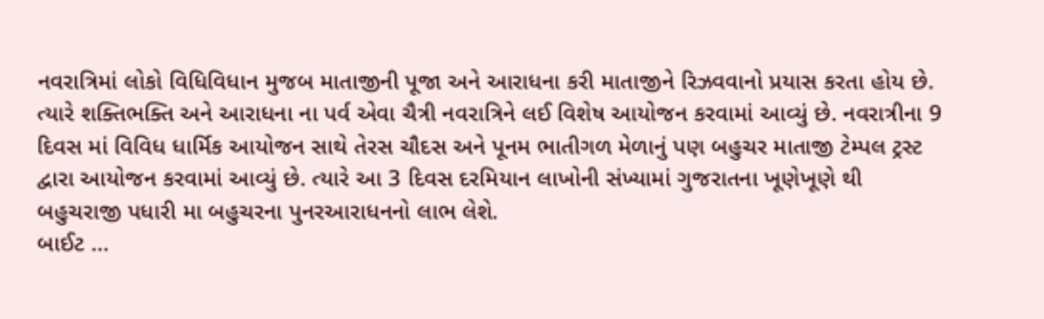નવરાત્રિમાં લોકો વિધિવિધાન મુજબ માતાજીની પૂજા અને આરાધના કરી માતાજીને રિઝવવાનો પ્રયાસ કરતા હોય છે. ત્યારે શક્તિભક્તિ અને આરાધના ના પર્વ એવા ચૈત્રી નવરાત્રિને લઈ વિશેષ આયોજન કરવામાં આવ્યું છે. નવરાત્રીના 9 દિવસ માં વિવિધ ધાર્મિક આયોજન સાથે તેરસ ચૌદસ અને પૂનમ ભાતીગળ મેળાનું પણ બહુચર માતાજી ટેમ્પલ ટ્રસ્ટ દ્વારા આયોજન કરવામાં આવ્યું છે. ત્યારે આ 3 દિવસ દરમિયાન લાખોની સંખ્યામાં ગુજરાતના ખૂણેખૂણે થી બહુચરાજી પધારી મા બહુચરના પુનરઆરાધનનો લાભ લેશે.
બાઈટ ...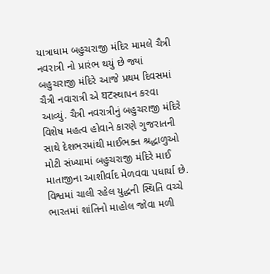યાત્રાધામ બહુચરાજી મંદિર મામલે ચૈત્રી નવરાત્રી નો પ્રારંભ થયું છે જ્યાં બહુચરાજી મંદિરે આજે પ્રથમ દિવસમાં ચૈત્રી નવારાત્રી એ घटસ્થાપન કરવા આવ્યું. ચૈત્રી નવરાત્રીનું બહુચરાજી મંદિરે વિશેષ મહત્વ હોવાને કારણે ગુજરાતની સાથે દેશભરમાંથી માઈભક્ત શ્રદ્ધાળુઓ મોટી સંખ્યામાં બહુચરાજી મંદિરે માઈ માતાજીના આશીર્વાદ મેળવવા પધાર્યા છે. વિશ્વમાં ચાલી રહેલ યુદ્ધની સ્થિતિ વચ્ચે ભારતમાં શાંતિનો માહોલ જોવા મળી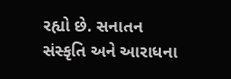રહ્યો છે. સનાતન સંસ્કૃતિ અને આરાધના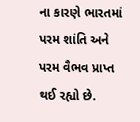ના કારણે ભારતમાં પરમ શાંતિ અને પરમ વૈભવ પ્રાપ્ત થઈ રહ્યો છે.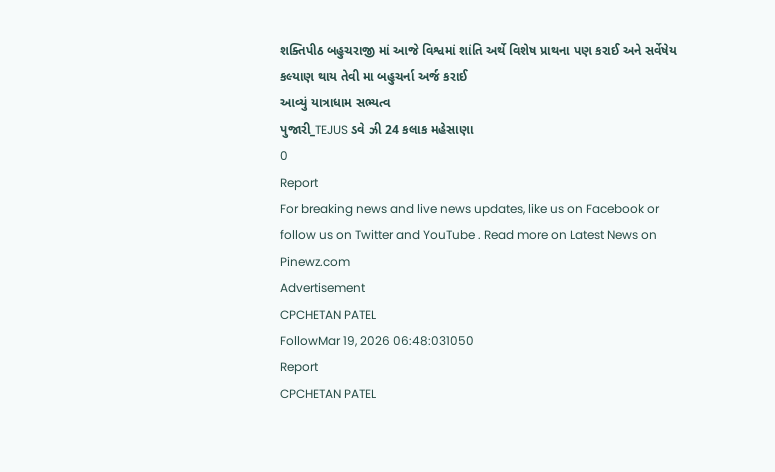શક્તિપીઠ બહુચરાજી માં આજે વિશ્વમાં શાંતિ અર્થે વિશેષ પ્રાથના પણ કરાઈ અને સર્વેષેય કલ્યાણ થાય તેવી મા બહુચર્ના અર્જ કરાઈ
આવ્યું યાત્રાધામ સભ્યત્વ
પુજારી_TEJUS ડવે ઝી 24 કલાક મહેસાણા
0
Report
For breaking news and live news updates, like us on Facebook or follow us on Twitter and YouTube . Read more on Latest News on Pinewz.com
Advertisement
CPCHETAN PATEL
FollowMar 19, 2026 06:48:031050
Report
CPCHETAN PATEL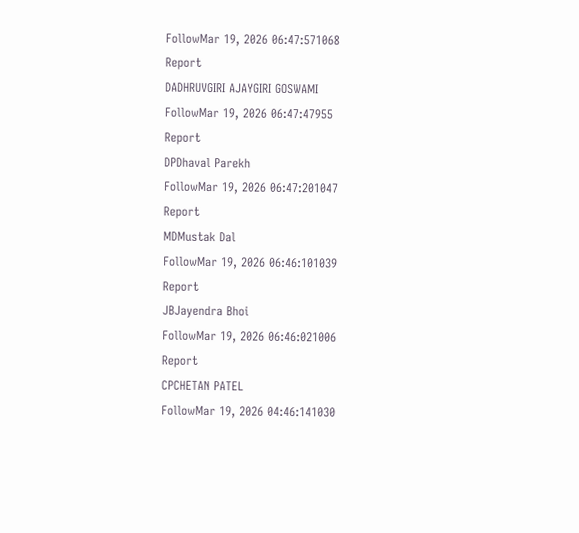FollowMar 19, 2026 06:47:571068
Report
DADHRUVGIRI AJAYGIRI GOSWAMI
FollowMar 19, 2026 06:47:47955
Report
DPDhaval Parekh
FollowMar 19, 2026 06:47:201047
Report
MDMustak Dal
FollowMar 19, 2026 06:46:101039
Report
JBJayendra Bhoi
FollowMar 19, 2026 06:46:021006
Report
CPCHETAN PATEL
FollowMar 19, 2026 04:46:141030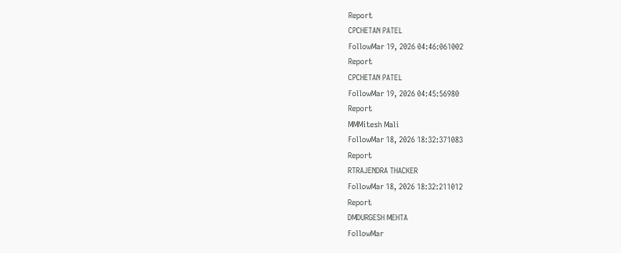Report
CPCHETAN PATEL
FollowMar 19, 2026 04:46:061002
Report
CPCHETAN PATEL
FollowMar 19, 2026 04:45:56980
Report
MMMitesh Mali
FollowMar 18, 2026 18:32:371083
Report
RTRAJENDRA THACKER
FollowMar 18, 2026 18:32:211012
Report
DMDURGESH MEHTA
FollowMar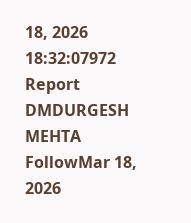18, 2026 18:32:07972
Report
DMDURGESH MEHTA
FollowMar 18, 2026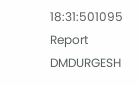18:31:501095
Report
DMDURGESH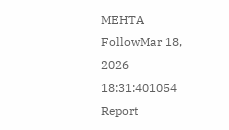MEHTA
FollowMar 18, 2026 18:31:401054
Report